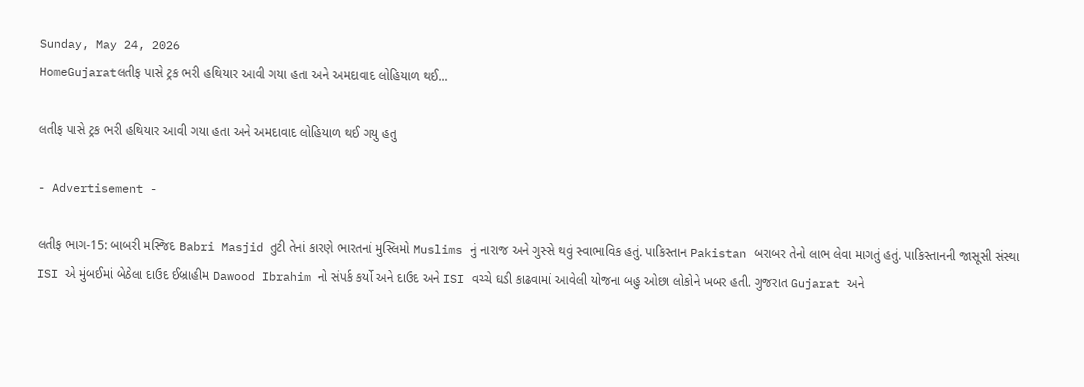Sunday, May 24, 2026
HomeGujaratલતીફ પાસે ટ્રક ભરી હથિયાર આવી ગયા હતા અને અમદાવાદ લોહિયાળ થઈ...

લતીફ પાસે ટ્રક ભરી હથિયાર આવી ગયા હતા અને અમદાવાદ લોહિયાળ થઈ ગયુ હતુ

- Advertisement -

લતીફ ભાગ-15: બાબરી મસ્જિદ Babri Masjid તુટી તેનાં કારણે ભારતનાં મુસ્લિમો Muslims નું નારાજ અને ગુસ્સે થવું સ્વાભાવિક હતું. પાકિસ્તાન Pakistan બરાબર તેનો લાભ લેવા માગતું હતું. પાકિસ્તાનની જાસૂસી સંસ્થા ISI એ મુંબઈમાં બેઠેલા દાઉદ ઈબ્રાહીમ Dawood Ibrahim નો સંપર્ક કર્યો અને દાઉદ અને ISI વચ્ચે ઘડી કાઢવામાં આવેલી યોજના બહુ ઓછા લોકોને ખબર હતી. ગુજરાત Gujarat અને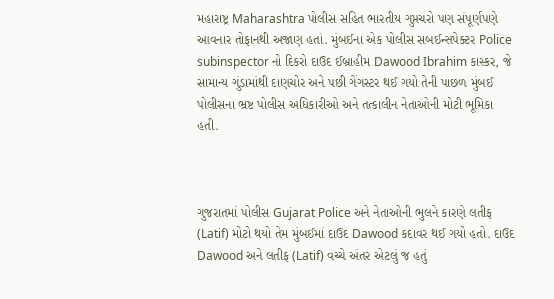મહારાષ્ટ્ર Maharashtra પોલીસ સહિત ભારતીય ગુપ્તચરો પણ સંપૂર્ણપણે આવનાર તોફાનથી અજાણ હતાં. મુંબઈના એક પોલીસ સબઈન્સપેક્ટર Police subinspector નો દિકરો દાઉદ ઈબ્રાહીમ Dawood Ibrahim કાસ્કર, જે સામાન્ય ગુંડામાંથી દાણચોર અને પછી ગેંગસ્ટર થઈ ગયો તેની પાછળ મુંબઈ પોલીસના ભ્રષ્ટ પોલીસ અધિકારીઓ અને તત્કાલીન નેતાઓની મોટી ભૂમિકા હતી.



ગુજરાતમાં પોલીસ Gujarat Police અને નેતાઓની ભુલને કારણે લતીફ (Latif) મોટો થયો તેમ મુંબઈમાં દાઉદ Dawood કદાવર થઈ ગયો હતો. દાઉદ Dawood અને લતીફ (Latif) વચ્ચે અંતર એટલું જ હતું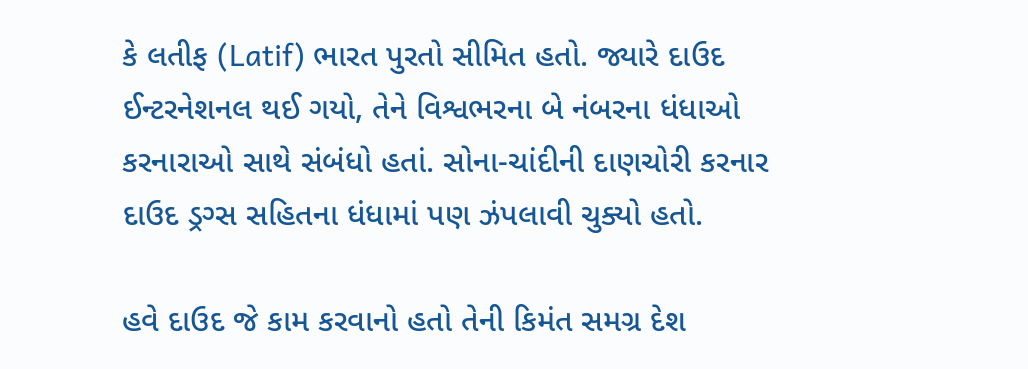કે લતીફ (Latif) ભારત પુરતો સીમિત હતો. જ્યારે દાઉદ ઈન્ટરનેશનલ થઈ ગયો, તેને વિશ્વભરના બે નંબરના ધંધાઓ કરનારાઓ સાથે સંબંધો હતાં. સોના-ચાંદીની દાણચોરી કરનાર દાઉદ ડ્રગ્સ સહિતના ધંધામાં પણ ઝંપલાવી ચુક્યો હતો.

હવે દાઉદ જે કામ કરવાનો હતો તેની કિમંત સમગ્ર દેશ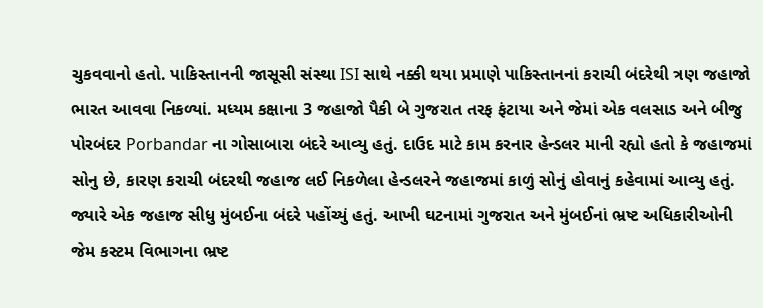ચુકવવાનો હતો. પાકિસ્તાનની જાસૂસી સંસ્થા ISI સાથે નક્કી થયા પ્રમાણે પાકિસ્તાનનાં કરાચી બંદરેથી ત્રણ જહાજો ભારત આવવા નિકળ્યાં. મધ્યમ કક્ષાના 3 જહાજો પૈકી બે ગુજરાત તરફ ફંટાયા અને જેમાં એક વલસાડ અને બીજુ પોરબંદર Porbandar ના ગોસાબારા બંદરે આવ્યુ હતું. દાઉદ માટે કામ કરનાર હેન્ડલર માની રહ્યો હતો કે જહાજમાં સોનુ છે, કારણ કરાચી બંદરથી જહાજ લઈ નિકળેલા હેન્ડલરને જહાજમાં કાળું સોનું હોવાનું કહેવામાં આવ્યુ હતું. જ્યારે એક જહાજ સીધુ મુંબઈના બંદરે પહોંચ્યું હતું. આખી ઘટનામાં ગુજરાત અને મુંબઈનાં ભ્રષ્ટ અધિકારીઓની જેમ કસ્ટમ વિભાગના ભ્રષ્ટ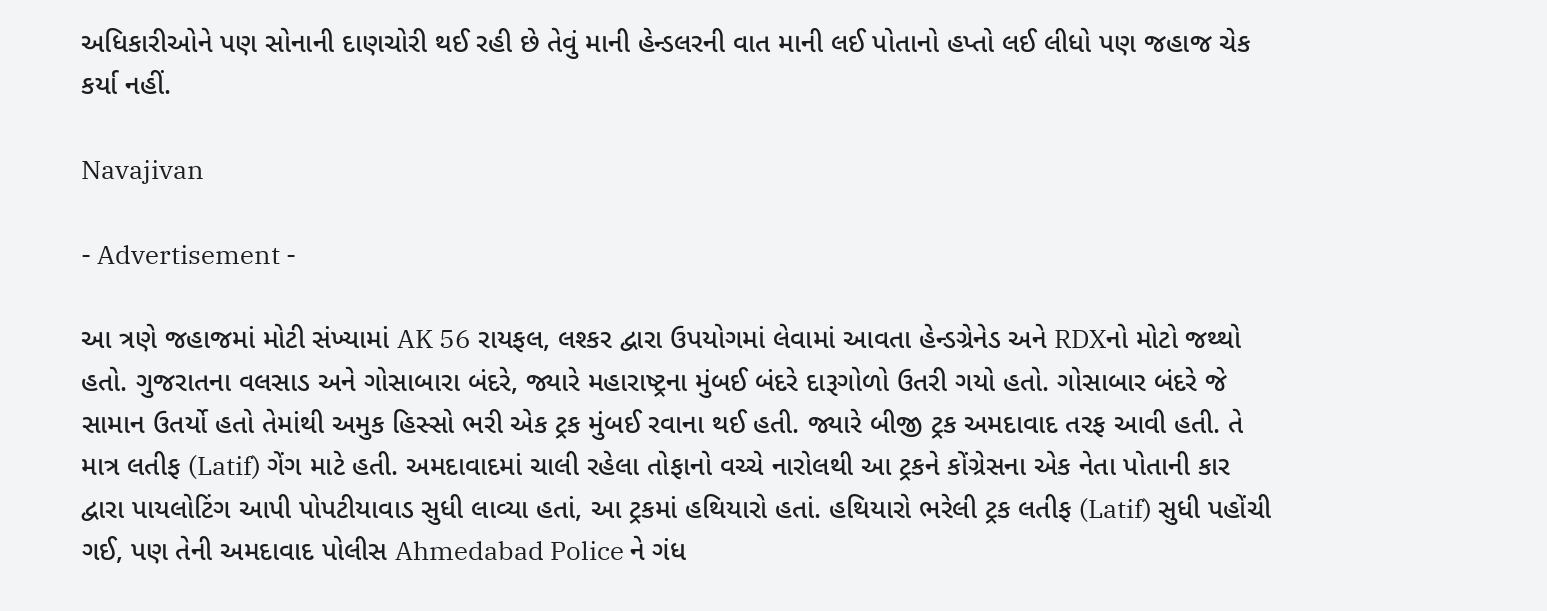અધિકારીઓને પણ સોનાની દાણચોરી થઈ રહી છે તેવું માની હેન્ડલરની વાત માની લઈ પોતાનો હપ્તો લઈ લીધો પણ જહાજ ચેક કર્યા નહીં.

Navajivan

- Advertisement -

આ ત્રણે જહાજમાં મોટી સંખ્યામાં AK 56 રાયફલ, લશ્કર દ્વારા ઉપયોગમાં લેવામાં આવતા હેન્ડગ્રેનેડ અને RDXનો મોટો જથ્થો હતો. ગુજરાતના વલસાડ અને ગોસાબારા બંદરે, જ્યારે મહારાષ્ટ્રના મુંબઈ બંદરે દારૂગોળો ઉતરી ગયો હતો. ગોસાબાર બંદરે જે સામાન ઉતર્યો હતો તેમાંથી અમુક હિસ્સો ભરી એક ટ્રક મુંબઈ રવાના થઈ હતી. જ્યારે બીજી ટ્રક અમદાવાદ તરફ આવી હતી. તે માત્ર લતીફ (Latif) ગેંગ માટે હતી. અમદાવાદમાં ચાલી રહેલા તોફાનો વચ્ચે નારોલથી આ ટ્રકને કોંગ્રેસના એક નેતા પોતાની કાર દ્વારા પાયલોટિંગ આપી પોપટીયાવાડ સુધી લાવ્યા હતાં, આ ટ્રકમાં હથિયારો હતાં. હથિયારો ભરેલી ટ્રક લતીફ (Latif) સુધી પહોંચી ગઈ, પણ તેની અમદાવાદ પોલીસ Ahmedabad Police ને ગંધ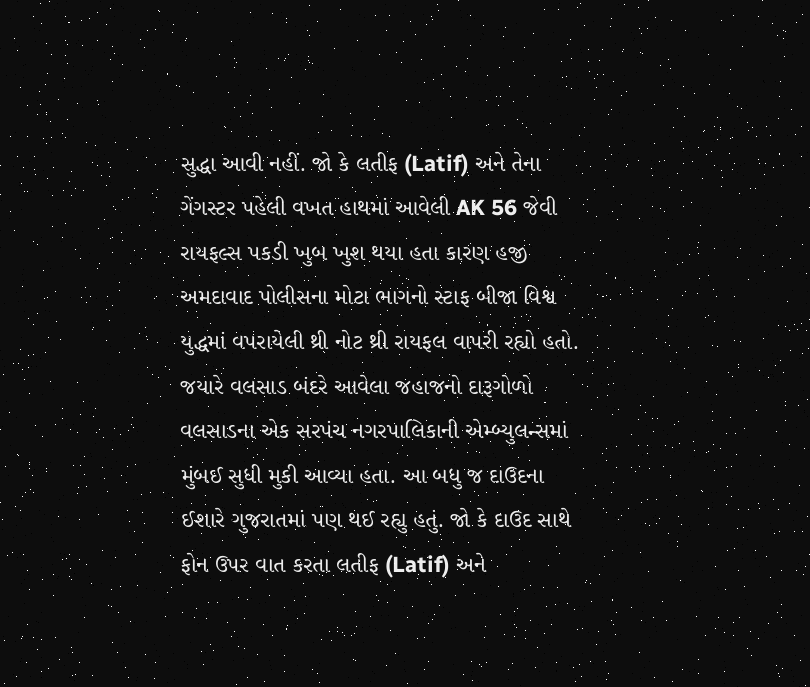સુદ્ધા આવી નહીં. જો કે લતીફ (Latif) અને તેના ગેંગસ્ટર પહેલી વખત હાથમાં આવેલી AK 56 જેવી રાયફલ્સ પકડી ખુબ ખુશ થયા હતા કારણ હજી અમદાવાદ પોલીસના મોટા ભાગનો સ્ટાફ બીજા વિશ્વ યુદ્ધમાં વપરાયેલી થ્રી નોટ થ્રી રાયફલ વાપરી રહ્યો હતો. જયારે વલસાડ બંદરે આવેલા જહાજનો દારૂગોળો વલસાડના એક સરપંચ નગરપાલિકાની એમ્બ્યુલન્સમાં મુંબઈ સુધી મુકી આવ્યા હતા. આ બધુ જ દાઉદના ઈશારે ગુજરાતમાં પણ થઈ રહ્યુ હતું. જો કે દાઉદ સાથે ફોન ઉપર વાત કરતા લતીફ (Latif) અને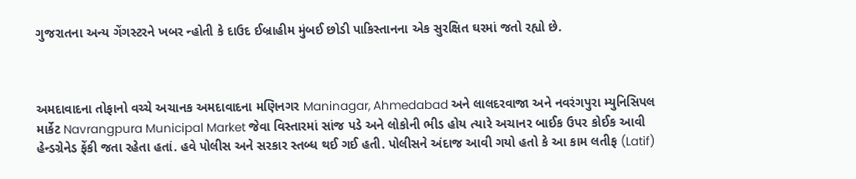ગુજરાતના અન્ય ગેંગસ્ટરને ખબર ન્હોતી કે દાઉદ ઈબ્રાહીમ મુંબઈ છોડી પાકિસ્તાનના એક સુરક્ષિત ઘરમાં જતો રહ્યો છે.



અમદાવાદના તોફાનો વચ્ચે અચાનક અમદાવાદના મણિનગર Maninagar, Ahmedabad અને લાલદરવાજા અને નવરંગપુરા મ્યુનિસિપલ માર્કેટ Navrangpura Municipal Market જેવા વિસ્તારમાં સાંજ પડે અને લોકોની ભીડ હોય ત્યારે અચાનર બાઈક ઉપર કોઈક આવી હેન્ડગ્રેનેડ ફેંકી જતા રહેતા હતાં. હવે પોલીસ અને સરકાર સ્તબ્ધ થઈ ગઈ હતી. પોલીસને અંદાજ આવી ગયો હતો કે આ કામ લતીફ (Latif)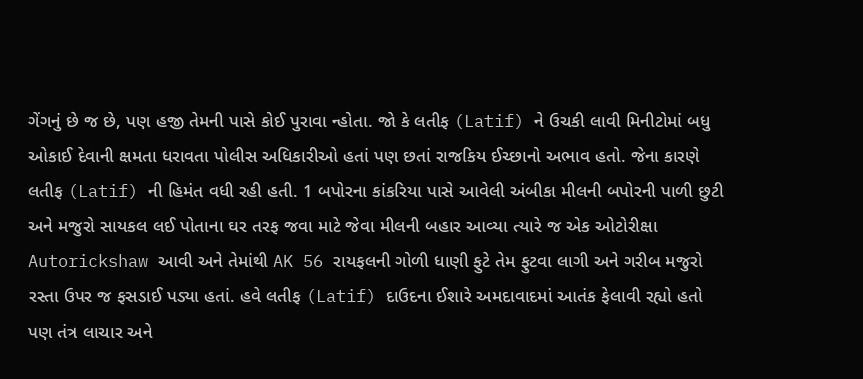ગેંગનું છે જ છે, પણ હજી તેમની પાસે કોઈ પુરાવા ન્હોતા. જો કે લતીફ (Latif) ને ઉચકી લાવી મિનીટોમાં બધુ ઓકાઈ દેવાની ક્ષમતા ધરાવતા પોલીસ અધિકારીઓ હતાં પણ છતાં રાજકિય ઈચ્છાનો અભાવ હતો. જેના કારણે લતીફ (Latif) ની હિમંત વધી રહી હતી. 1 બપોરના કાંકરિયા પાસે આવેલી અંબીકા મીલની બપોરની પાળી છુટી અને મજુરો સાયકલ લઈ પોતાના ઘર તરફ જવા માટે જેવા મીલની બહાર આવ્યા ત્યારે જ એક ઓટોરીક્ષા Autorickshaw આવી અને તેમાંથી AK 56 રાયફલની ગોળી ધાણી ફુટે તેમ ફુટવા લાગી અને ગરીબ મજુરો રસ્તા ઉપર જ ફસડાઈ પડ્યા હતાં. હવે લતીફ (Latif) દાઉદના ઈશારે અમદાવાદમાં આતંક ફેલાવી રહ્યો હતો પણ તંત્ર લાચાર અને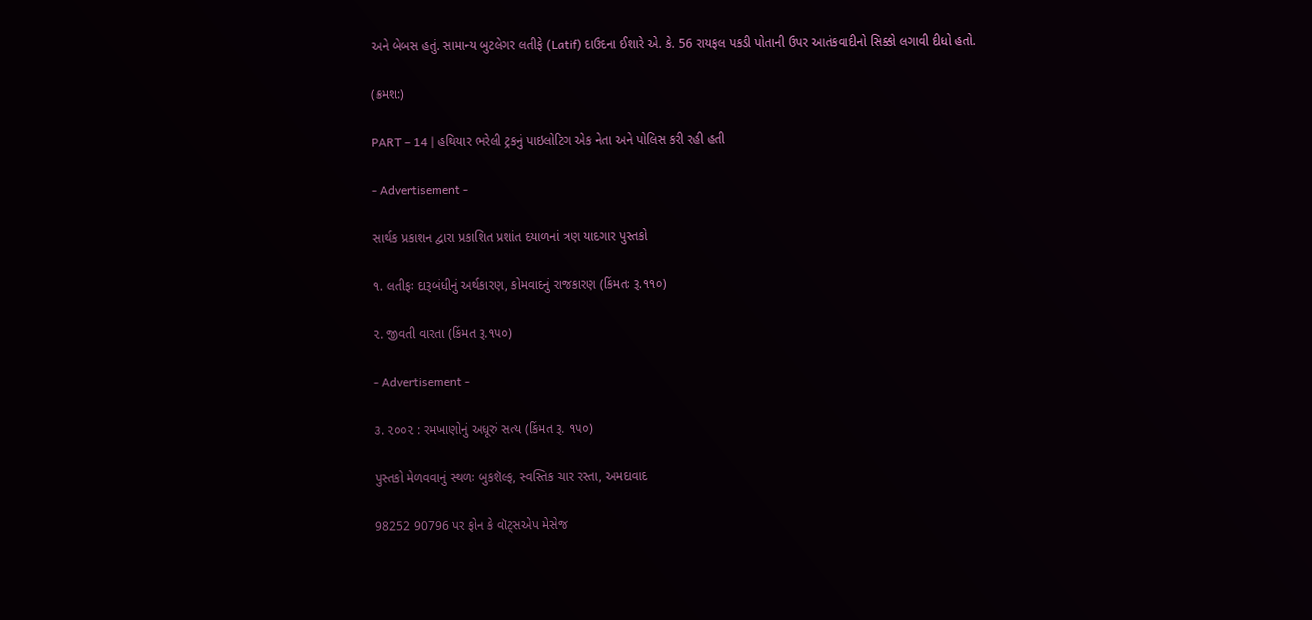અને બેબસ હતું. સામાન્ય બુટલેગર લતીફે (Latif) દાઉદના ઈશારે એ. કે. 56 રાયફલ પકડી પોતાની ઉપર આતંકવાદીનો સિક્કો લગાવી દીધો હતો.

(ક્રમશ:)

PART – 14 | હથિયાર ભરેલી ટ્રકનું પાઇલોટિગ એક નેતા અને પોલિસ કરી રહી હતી

- Advertisement -

સાર્થક પ્રકાશન દ્વારા પ્રકાશિત પ્રશાંત દયાળનાં ત્રણ યાદગાર પુસ્તકો

૧. લતીફઃ દારૂબંધીનું અર્થકારણ, કોમવાદનું રાજકારણ (કિંમતઃ રૂ.૧૧૦)

૨. જીવતી વારતા (કિંમત રૂ.૧૫૦)

- Advertisement -

૩. ૨૦૦૨ : રમખાણોનું અધૂરું સત્ય (કિંમત રૂ. ૧૫૦)

પુસ્તકો મેળવવાનું સ્થળઃ બુકશૅલ્ફ, સ્વસ્તિક ચાર રસ્તા, અમદાવાદ

98252 90796 પર ફોન કે વૉટ્સએપ મેસેજ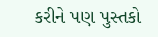કરીને પણ પુસ્તકો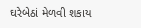ઘરેબેઠાં મેળવી શકાય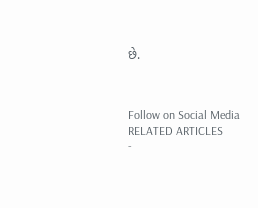છે.



Follow on Social Media
RELATED ARTICLES
-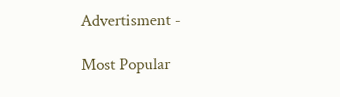Advertisment -

Most Popular